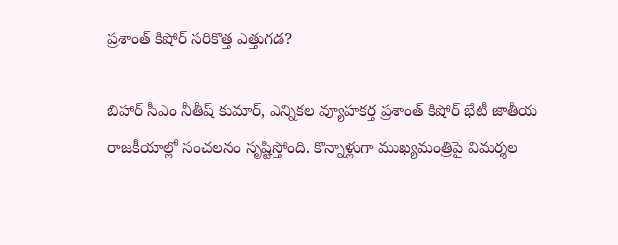ప్రశాంత్ కిషోర్ సరికొత్త ఎత్తుగడ?

బిహార్‌ సీఎం నీతీష్ కుమార్, ఎన్నికల వ్యూహకర్త ప్రశాంత్ కిషోర్ భేటీ జాతీయ రాజకీయాల్లో సంచలనం సృష్టిస్తోంది. కొన్నాళ్లుగా ముఖ్యమంత్రిపై విమర్శల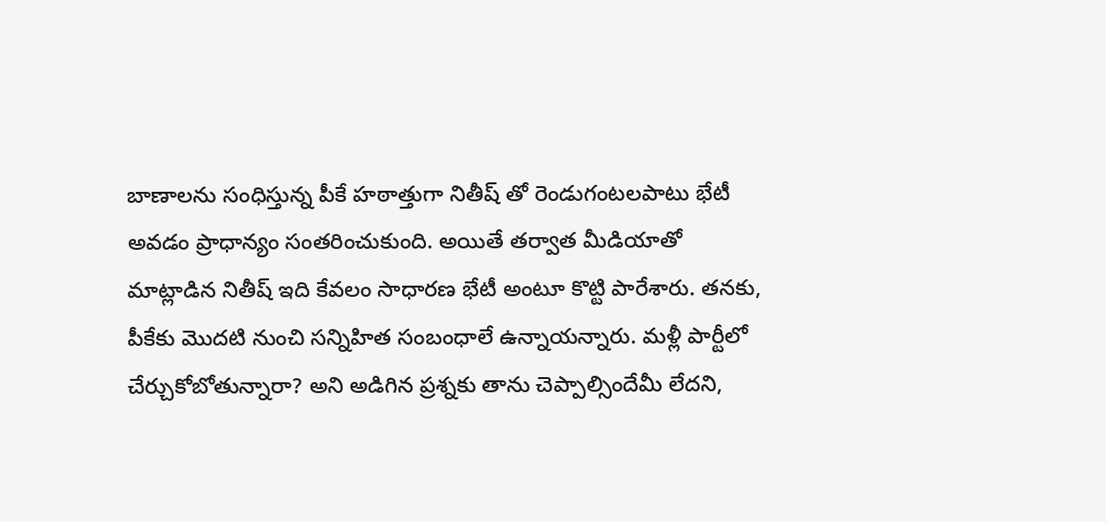బాణాలను సంధిస్తున్న పీకే హఠాత్తుగా నితీష్ తో రెండుగంటలపాటు భేటీ అవడం ప్రాధాన్యం సంతరించుకుంది. అయితే తర్వాత మీడియాతో మాట్లాడిన నితీష్ ఇది కేవలం సాధారణ భేటీ అంటూ కొట్టి పారేశారు. తనకు, పీకేకు మొదటి నుంచి సన్నిహిత సంబంధాలే ఉన్నాయన్నారు. మళ్లీ పార్టీలో చేర్చుకోబోతున్నారా? అని అడిగిన ప్రశ్నకు తాను చెప్పాల్సిందేమీ లేదని,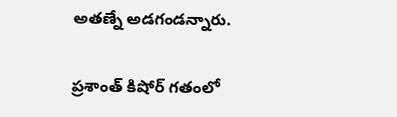అతణ్నే అడగండన్నారు.

ప్రశాంత్ కిషోర్ గతంలో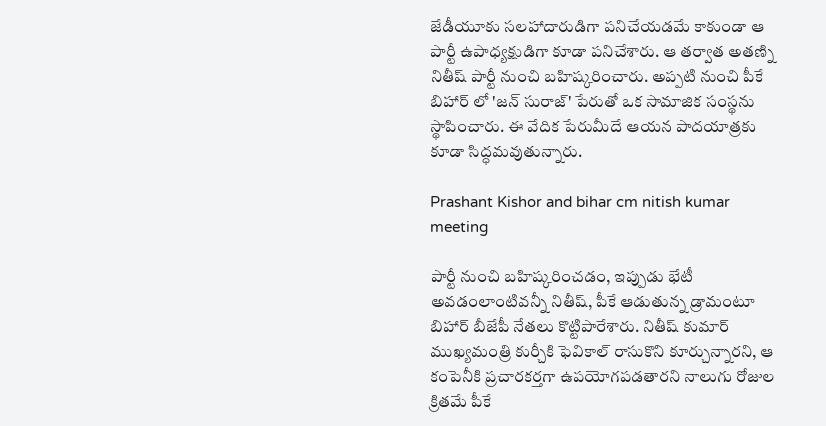జేడీయూకు సలహాదారుడిగా పనిచేయడమే కాకుండా ఆ పార్టీ ఉపాధ్యక్షుడిగా కూడా పనిచేశారు. ఆ తర్వాత అతణ్ని నితీష్ పార్టీ నుంచి బహిష్కరించారు. అప్పటి నుంచి పీకే బిహార్ లో 'జన్ సురాజ్' పేరుతో ఒక సామాజిక సంస్థను స్థాపించారు. ఈ వేదిక పేరుమీదే ఆయన పాదయాత్రకు కూడా సిద్ధమవుతున్నారు.

Prashant Kishor and bihar cm nitish kumar meeting

పార్టీ నుంచి బహిష్కరించడం, ఇప్పుడు భేటీ అవడంలాంటివన్నీ నితీష్, పీకే ఆడుతున్న డ్రామంటూ బిహార్ బీజేపీ నేతలు కొట్టిపారేశారు. నితీష్ కుమార్ ముఖ్యమంత్రి కుర్చీకి ఫెవికాల్ రాసుకొని కూర్చున్నారని, ఆ కంపెనీకి ప్రచారకర్తగా ఉపయోగపడతారని నాలుగు రోజుల క్రితమే పీకే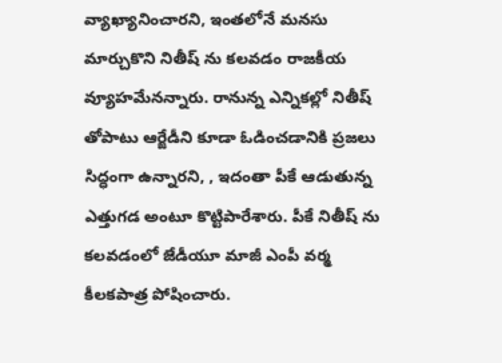వ్యాఖ్యానించారని, ఇంతలోనే మనసు మార్చుకొని నితీష్ ను కలవడం రాజకీయ వ్యూహమేనన్నారు. రానున్న ఎన్నికల్లో నితీష్ తోపాటు ఆర్జేడీని కూడా ఓడించడానికి ప్రజలు సిద్ధంగా ఉన్నారని, , ఇదంతా పీకే ఆడుతున్న ఎత్తుగడ అంటూ కొట్టిపారేశారు. పీకే నితీష్ ను కలవడంలో జేడీయూ మాజీ ఎంపీ వర్మ కీలకపాత్ర పోషించారు.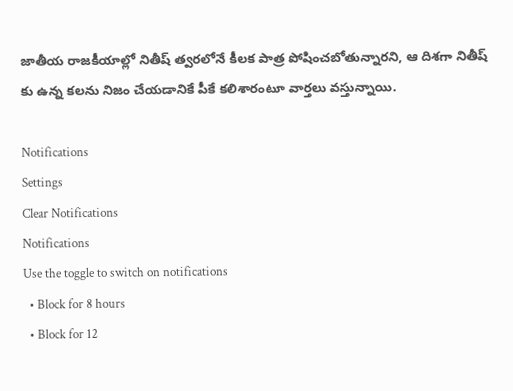జాతీయ రాజకీయాల్లో నితీష్ త్వరలోనే కీలక పాత్ర పోషించబోతున్నారని, ఆ దిశగా నితీష్ కు ఉన్న కలను నిజం చేయడానికే పీకే కలిశారంటూ వార్తలు వస్తున్నాయి.

Notifications
Settings
Clear Notifications
Notifications
Use the toggle to switch on notifications
  • Block for 8 hours
  • Block for 12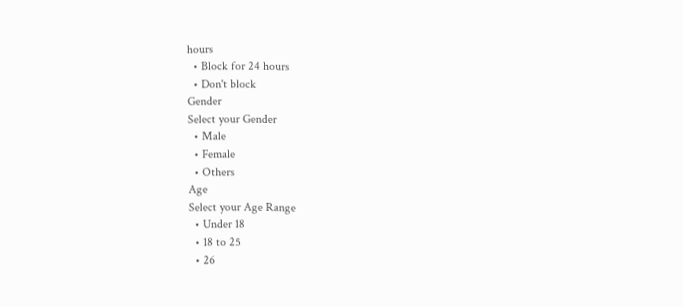hours
  • Block for 24 hours
  • Don't block
Gender
Select your Gender
  • Male
  • Female
  • Others
Age
Select your Age Range
  • Under 18
  • 18 to 25
  • 26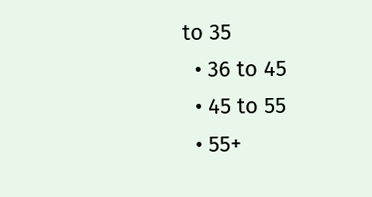to 35
  • 36 to 45
  • 45 to 55
  • 55+